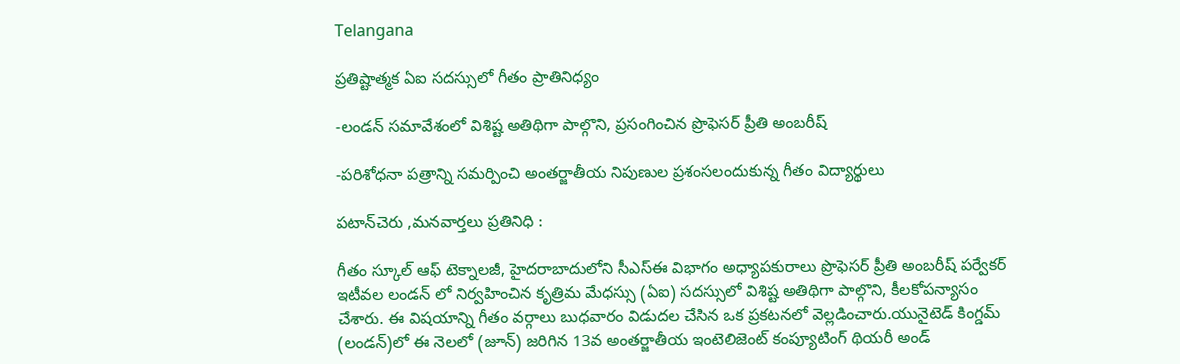Telangana

ప్రతిష్టాత్మక ఏఐ సదస్సులో గీతం ప్రాతినిధ్యం

-లండన్ సమావేశంలో విశిష్ట అతిథిగా పాల్గొని, ప్రసంగించిన ప్రొఫెసర్ ప్రీతి అంబరీష్

-పరిశోధనా పత్రాన్ని సమర్పించి అంతర్జాతీయ నిపుణుల ప్రశంసలందుకున్న గీతం విద్యార్థులు

పటాన్‌చెరు ,మనవార్తలు ప్రతినిధి :

గీతం స్కూల్ ఆఫ్ టెక్నాలజీ, హైదరాబాదులోని సీఎస్ఈ విభాగం అధ్యాపకురాలు ప్రొఫెసర్ ప్రీతి అంబరీష్ పర్వేకర్ ఇటీవల లండన్ లో నిర్వహించిన కృత్రిమ మేధస్సు (ఏఐ) సదస్సులో విశిష్ట అతిథిగా పాల్గొని, కీలకోపన్యాసం చేశారు. ఈ విషయాన్ని గీతం వర్గాలు బుధవారం విడుదల చేసిన ఒక ప్రకటనలో వెల్లడించారు.యునైటెడ్ కింగ్డమ్ (లండన్)లో ఈ నెలలో (జూన్) జరిగిన 13వ అంతర్జాతీయ ఇంటెలిజెంట్ కంప్యూటింగ్ థియరీ అండ్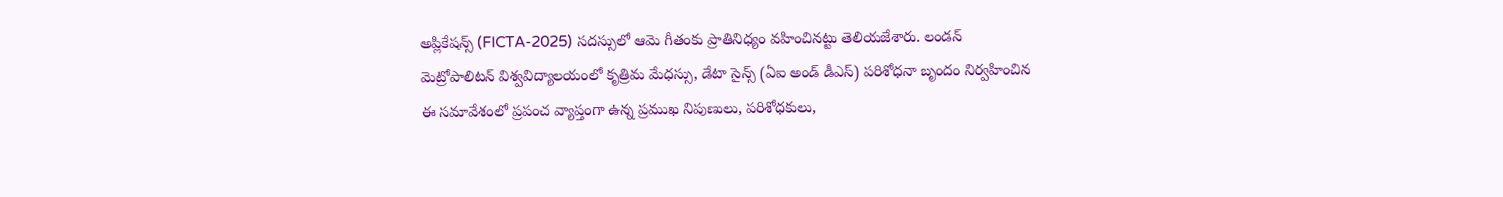అప్లికేషన్స్ (FICTA-2025) సదస్సులో ఆమె గీతంకు ప్రాతినిధ్యం వహించినట్టు తెలియజేశారు. లండన్ మెట్రోపాలిటన్ విశ్వవిద్యాలయంలో కృత్రిమ మేధస్సు, డేటా సైన్స్ (ఏఐ అండ్ డీఎస్) పరిశోధనా బృందం నిర్వహించిన ఈ సమావేశంలో ప్రపంచ వ్యాప్తంగా ఉన్న ప్రముఖ నిపుణులు, పరిశోధకులు,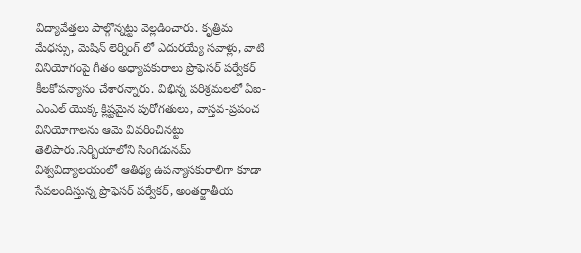విద్యావేత్తలు పాల్గొన్నట్టు వెల్లడించారు. కృత్రిమ మేధస్సు, మెషిన్ లెర్నింగ్ లో ఎదురయ్యే సవాళ్లు, వాటి వినియోగంపై గీతం అధ్యాపకురాలు ప్రొఫెసర్ పర్వేకర్ కీలకోపన్యాసం చేశారన్నారు. విభిన్న పరిశ్రమలలో ఏఐ-ఎంఎల్ యొక్క క్లిష్టమైన పురోగతులు, వాస్తవ-ప్రపంచ వినియోగాలను ఆమె వివరించినట్టు తెలిపారు.సెర్బియాలోని సింగిడునమ్ విశ్వవిద్యాలయంలో ఆతిథ్య ఉపన్యాసకురాలిగా కూడా సేవలందిస్తున్న ప్రొఫెసర్ పర్వేకర్, అంతర్జాతీయ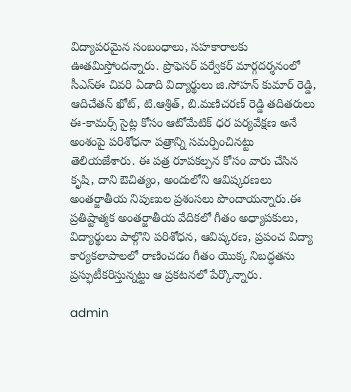విద్యాపరమైన సంబంధాలు, సహకారాలకు ఊతమిస్తోందన్నారు. ప్రొఫెసర్ పర్వేకర్ మార్గదర్శనంలో సీఎస్ఈ చివరి ఏడాది విద్యార్థులు జి.సోహన్ కుమార్ రెడ్డి, ఆదిచేతన్ ఖోట్, టి.ఆశ్రిత్, బి.మణిచరణ్ రెడ్డి తదితరులు ఈ-కామర్స్ సైట్ల కోసం ఆటోమేటిక్ ధర పర్యవేక్షణ అనే అంశంపై పరిశోధనా పత్రాన్ని సమర్పించినట్టు తెలియజేశారు. ఈ పత్ర రూపకల్పన కోసం వారు చేసిన కృషి, దాని ఔచిత్యం, అందులోని ఆవిష్కరణలు అంతర్జాతీయ నిపుణుల ప్రశంసలు పొందాయన్నారు.ఈ ప్రతిష్టాత్మక అంతర్జాతీయ వేదికలో గీతం అధ్యాపకులు, విద్యార్థులు పాల్గొని పరిశోధన, ఆవిష్కరణ, ప్రపంచ విద్యా కార్యకలాపాలలో రాణించడం గీతం యొక్క నిబద్ధతను ప్రస్ఫుటీకరిస్తున్నట్టు ఆ ప్రకటనలో పేర్కొన్నారు.

admin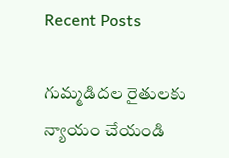Recent Posts

గుమ్మడిదల రైతులకు న్యాయం చేయండి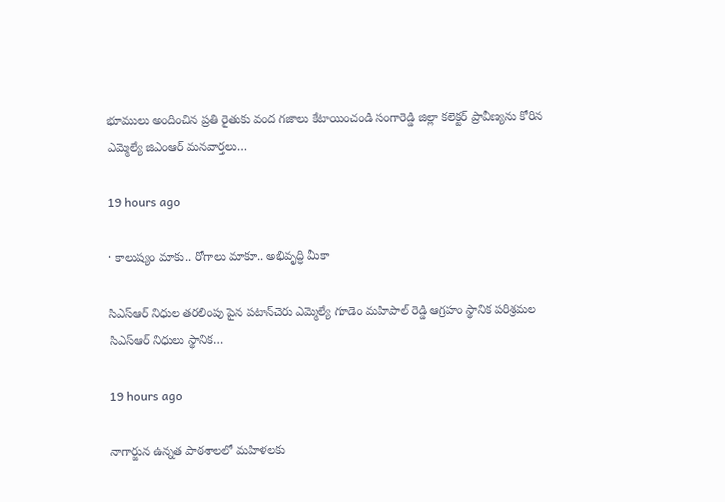భూములు అందించిన ప్రతి రైతుకు వంద గజాలు కేటాయించండి సంగారెడ్డి జిల్లా కలెక్టర్ ప్రావీణ్యను కోరిన ఎమ్మెల్యే జిఎంఆర్ మనవార్తలు…

19 hours ago

· కాలుష్యం మాకు.. రోగాలు మాకూ.. అభివృద్ధి మీకా

సిఎస్ఆర్ నిధుల తరలింపు పైన పటాన్‌చెరు ఎమ్మెల్యే గూడెం మహిపాల్ రెడ్డి ఆగ్రహం స్థానిక పరిశ్రమల  సిఎస్ఆర్ నిధులు స్థానిక…

19 hours ago

నాగార్జున ఉన్నత పాఠశాలలో మహిళలకు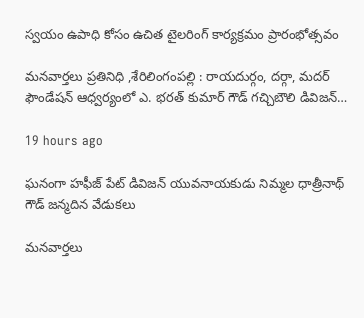స్వయం ఉపాధి కోసం ఉచిత టైలరింగ్ కార్యక్రమం ప్రారంభోత్సవం

మనవార్తలు ప్రతినిధి ,శేరిలింగంపల్లి : రాయదుర్గం, దర్గా, మదర్ ఫౌండేషన్ ఆధ్వర్యంలో ఎ. భరత్ కుమార్ గౌడ్ గచ్చిబౌలి డివిజన్…

19 hours ago

ఘనంగా హఫీజ్ పేట్ డివిజన్ యువనాయకుడు నిమ్మల ధాత్రీనాథ్ గౌడ్ జన్మదిన వేడుకలు

మనవార్తలు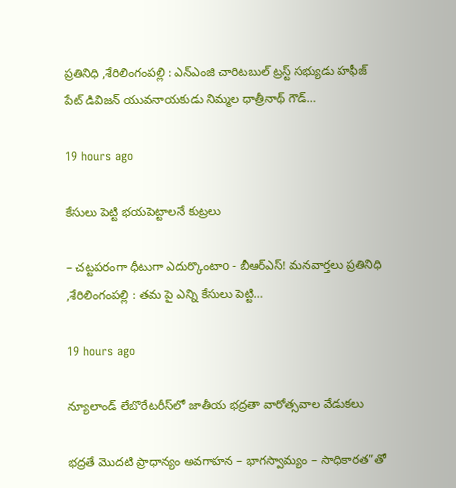ప్రతినిధి ,శేరిలింగంపల్లి : ఎన్ఎంజి చారిటబుల్ ట్రస్ట్ సభ్యుడు హఫీజ్ పేట్ డివిజన్ యువనాయకుడు నిమ్మల ధాత్రీనాథ్ గౌడ్…

19 hours ago

కేసులు పెట్టి భయపెట్టాలనే కుట్రలు

– చట్టపరంగా ధీటుగా ఎదుర్కొంటాo - బీఆర్‌ఎస్! మనవార్తలు ప్రతినిధి ,శేరిలింగంపల్లి : తమ పై ఎన్ని కేసులు పెట్టి…

19 hours ago

న్యూలాండ్ లేబొరేటరీస్‌లో జాతీయ భద్రతా వారోత్సవాల వేడుకలు

భద్రతే మొదటి ప్రాధాన్యం అవగాహన – భాగస్వామ్యం – సాధికారత”తో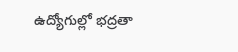ఉద్యోగుల్లో భద్రతా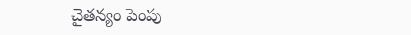చైతన్యం పెంపు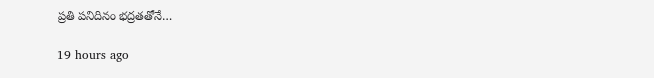ప్రతి పనిదినం భద్రతతోనే…

19 hours ago